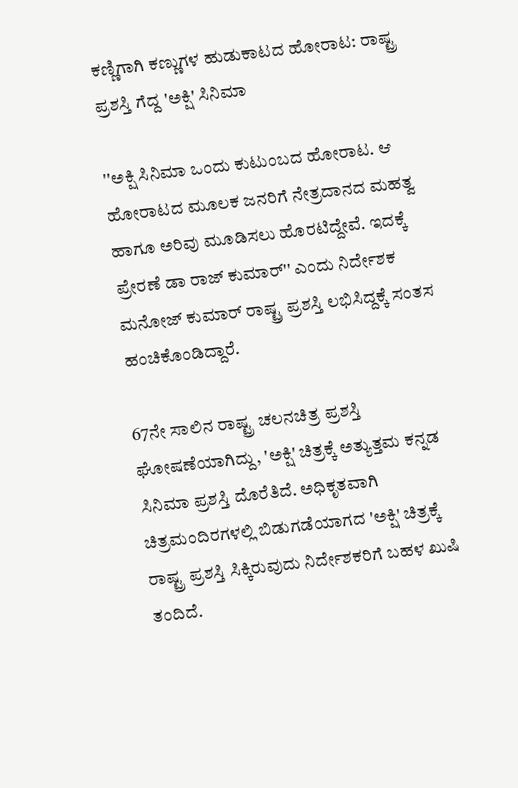ಕಣ್ಣಿಗಾಗಿ ಕಣ್ಣುಗಳ ಹುಡುಕಾಟದ ಹೋರಾಟ: ರಾಷ್ಟ್ರ ಪ್ರಶಸ್ತಿ ಗೆದ್ದ 'ಅಕ್ಷಿ' ಸಿನಿಮಾ

''ಅಕ್ಷಿ ಸಿನಿಮಾ ಒಂದು ಕುಟುಂಬದ ಹೋರಾಟ. ಆ ಹೋರಾಟದ ಮೂಲಕ ಜನರಿಗೆ ನೇತ್ರದಾನದ ಮಹತ್ವ ಹಾಗೂ ಅರಿವು ಮೂಡಿಸಲು ಹೊರಟಿದ್ದೇವೆ. ಇದಕ್ಕೆ ಪ್ರೇರಣೆ ಡಾ ರಾಜ್ ಕುಮಾರ್'' ಎಂದು ನಿರ್ದೇಶಕ ಮನೋಜ್ ಕುಮಾರ್ ರಾಷ್ಟ್ರ ಪ್ರಶಸ್ತಿ ಲಭಿಸಿದ್ದಕ್ಕೆ ಸಂತಸ ಹಂಚಿಕೊಂಡಿದ್ದಾರೆ.

67ನೇ ಸಾಲಿನ ರಾಷ್ಟ್ರ ಚಲನಚಿತ್ರ ಪ್ರಶಸ್ತಿ ಘೋಷಣೆಯಾಗಿದ್ದು, 'ಅಕ್ಷಿ' ಚಿತ್ರಕ್ಕೆ ಅತ್ಯುತ್ತಮ ಕನ್ನಡ ಸಿನಿಮಾ ಪ್ರಶಸ್ತಿ ದೊರೆತಿದೆ. ಅಧಿಕೃತವಾಗಿ ಚಿತ್ರಮಂದಿರಗಳಲ್ಲಿ ಬಿಡುಗಡೆಯಾಗದ 'ಅಕ್ಷಿ' ಚಿತ್ರಕ್ಕೆ ರಾಷ್ಟ್ರ ಪ್ರಶಸ್ತಿ ಸಿಕ್ಕಿರುವುದು ನಿರ್ದೇಶಕರಿಗೆ ಬಹಳ ಖುಷಿ ತಂದಿದೆ.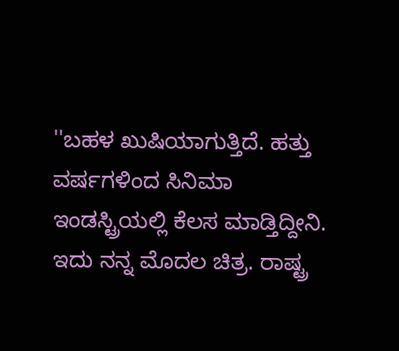''ಬಹಳ ಖುಷಿಯಾಗುತ್ತಿದೆ. ಹತ್ತು ವರ್ಷಗಳಿಂದ ಸಿನಿಮಾ ಇಂಡಸ್ಟ್ರಿಯಲ್ಲಿ ಕೆಲಸ ಮಾಡ್ತಿದ್ದೀನಿ. ಇದು ನನ್ನ ಮೊದಲ ಚಿತ್ರ. ರಾಷ್ಟ್ರ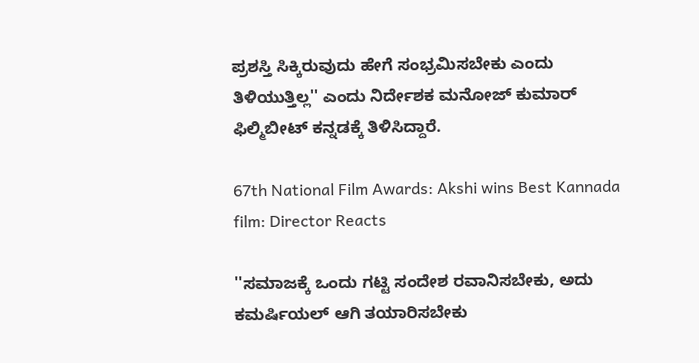ಪ್ರಶಸ್ತಿ ಸಿಕ್ಕಿರುವುದು ಹೇಗೆ ಸಂಭ್ರಮಿಸಬೇಕು ಎಂದು ತಿಳಿಯುತ್ತಿಲ್ಲ'' ಎಂದು ನಿರ್ದೇಶಕ ಮನೋಜ್ ಕುಮಾರ್ ಫಿಲ್ಮಿಬೀಟ್ ಕನ್ನಡಕ್ಕೆ ತಿಳಿಸಿದ್ದಾರೆ.

67th National Film Awards: Akshi wins Best Kannada film: Director Reacts

''ಸಮಾಜಕ್ಕೆ ಒಂದು ಗಟ್ಟಿ ಸಂದೇಶ ರವಾನಿಸಬೇಕು, ಅದು ಕಮರ್ಷಿಯಲ್ ಆಗಿ ತಯಾರಿಸಬೇಕು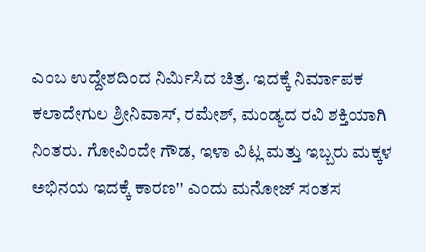ಎಂಬ ಉದ್ದೇಶದಿಂದ ನಿರ್ಮಿಸಿದ ಚಿತ್ರ. ಇದಕ್ಕೆ ನಿರ್ಮಾಪಕ ಕಲಾದೇಗುಲ ಶ್ರೀನಿವಾಸ್, ರಮೇಶ್, ಮಂಡ್ಯದ ರವಿ ಶಕ್ತಿಯಾಗಿ ನಿಂತರು. ಗೋವಿಂದೇ ಗೌಡ, ಇಳಾ ವಿಟ್ಲ ಮತ್ತು ಇಬ್ಬರು ಮಕ್ಕಳ ಅಭಿನಯ ಇದಕ್ಕೆ ಕಾರಣ'' ಎಂದು ಮನೋಜ್ ಸಂತಸ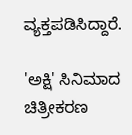ವ್ಯಕ್ತಪಡಿಸಿದ್ದಾರೆ.

'ಅಕ್ಷಿ' ಸಿನಿಮಾದ ಚಿತ್ರೀಕರಣ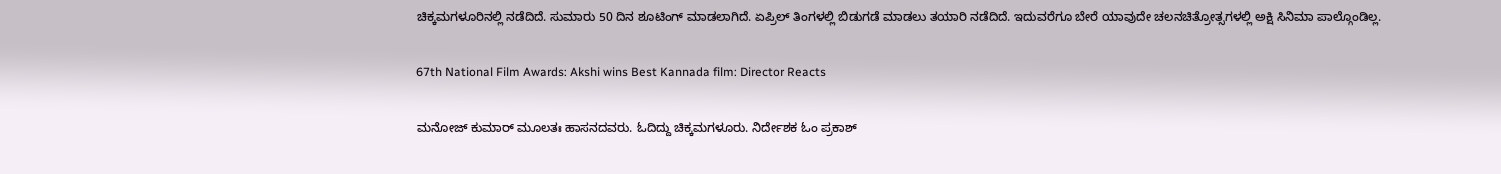ಚಿಕ್ಕಮಗಳೂರಿನಲ್ಲಿ ನಡೆದಿದೆ. ಸುಮಾರು 50 ದಿನ ಶೂಟಿಂಗ್ ಮಾಡಲಾಗಿದೆ. ಏಪ್ರಿಲ್ ತಿಂಗಳಲ್ಲಿ ಬಿಡುಗಡೆ ಮಾಡಲು ತಯಾರಿ ನಡೆದಿದೆ. ಇದುವರೆಗೂ ಬೇರೆ ಯಾವುದೇ ಚಲನಚಿತ್ರೋತ್ಸಗಳಲ್ಲಿ ಅಕ್ಷಿ ಸಿನಿಮಾ ಪಾಲ್ಗೊಂಡಿಲ್ಲ.

67th National Film Awards: Akshi wins Best Kannada film: Director Reacts

ಮನೋಜ್ ಕುಮಾರ್ ಮೂಲತಃ ಹಾಸನದವರು. ಓದಿದ್ದು ಚಿಕ್ಕಮಗಳೂರು. ನಿರ್ದೇಶಕ ಓಂ ಪ್ರಕಾಶ್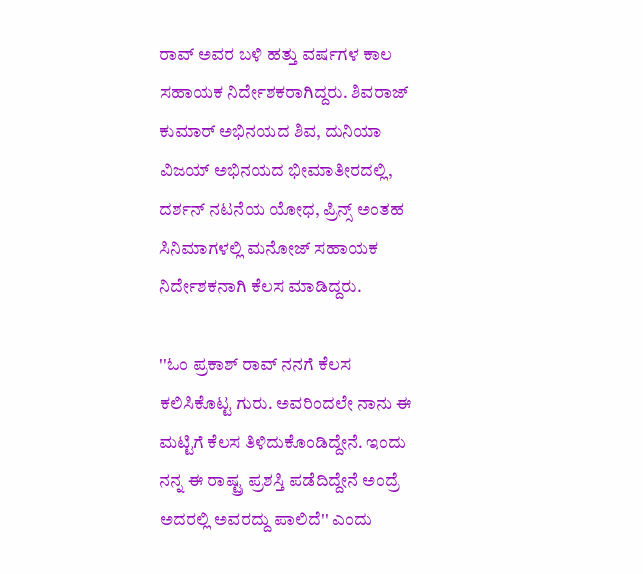ರಾವ್ ಅವರ ಬಳಿ ಹತ್ತು ವರ್ಷಗಳ ಕಾಲ ಸಹಾಯಕ ನಿರ್ದೇಶಕರಾಗಿದ್ದರು. ಶಿವರಾಜ್ ಕುಮಾರ್ ಅಭಿನಯದ ಶಿವ, ದುನಿಯಾ ವಿಜಯ್ ಅಭಿನಯದ ಭೀಮಾತೀರದಲ್ಲಿ, ದರ್ಶನ್ ನಟನೆಯ ಯೋಧ, ಪ್ರಿನ್ಸ್ ಅಂತಹ ಸಿನಿಮಾಗಳಲ್ಲಿ ಮನೋಜ್ ಸಹಾಯಕ ನಿರ್ದೇಶಕನಾಗಿ ಕೆಲಸ ಮಾಡಿದ್ದರು.

''ಓಂ ಪ್ರಕಾಶ್ ರಾವ್ ನನಗೆ ಕೆಲಸ ಕಲಿಸಿಕೊಟ್ಟ ಗುರು. ಅವರಿಂದಲೇ ನಾನು ಈ ಮಟ್ಟಿಗೆ ಕೆಲಸ ತಿಳಿದುಕೊಂಡಿದ್ದೇನೆ. ಇಂದು ನನ್ನ ಈ ರಾಷ್ಟ್ರ ಪ್ರಶಸ್ತಿ ಪಡೆದಿದ್ದೇನೆ ಅಂದ್ರೆ ಅದರಲ್ಲಿ ಅವರದ್ದು ಪಾಲಿದೆ'' ಎಂದು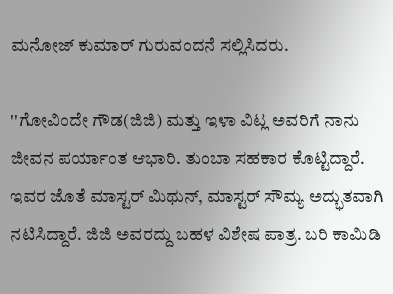ಮನೋಜ್ ಕುಮಾರ್ ಗುರುವಂದನೆ ಸಲ್ಲಿಸಿದರು.

''ಗೋವಿಂದೇ ಗೌಡ(ಜಿಜಿ) ಮತ್ತು ಇಳಾ ವಿಟ್ಲ ಅವರಿಗೆ ನಾನು ಜೀವನ ಪರ್ಯಾಂತ ಆಭಾರಿ. ತುಂಬಾ ಸಹಕಾರ ಕೊಟ್ಟಿದ್ದಾರೆ. ಇವರ ಜೊತೆ ಮಾಸ್ಟರ್ ಮಿಥುನ್, ಮಾಸ್ಟರ್ ಸೌಮ್ಯ ಅದ್ಭುತವಾಗಿ ನಟಿಸಿದ್ದಾರೆ. ಜಿಜಿ ಅವರದ್ದು ಬಹಳ ವಿಶೇಷ ಪಾತ್ರ. ಬರಿ ಕಾಮಿಡಿ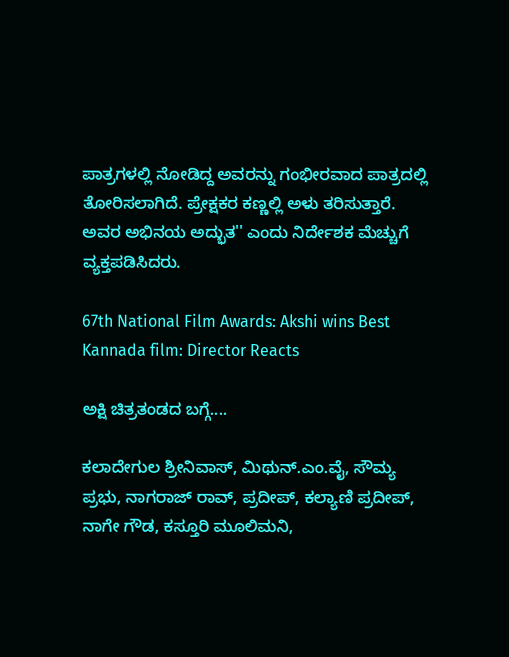ಪಾತ್ರಗಳಲ್ಲಿ ನೋಡಿದ್ದ ಅವರನ್ನು ಗಂಭೀರವಾದ ಪಾತ್ರದಲ್ಲಿ ತೋರಿಸಲಾಗಿದೆ. ಪ್ರೇಕ್ಷಕರ ಕಣ್ಣಲ್ಲಿ ಅಳು ತರಿಸುತ್ತಾರೆ. ಅವರ ಅಭಿನಯ ಅದ್ಭುತ'' ಎಂದು ನಿರ್ದೇಶಕ ಮೆಚ್ಚುಗೆ ವ್ಯಕ್ತಪಡಿಸಿದರು.

67th National Film Awards: Akshi wins Best Kannada film: Director Reacts

ಅಕ್ಷಿ ಚಿತ್ರತಂಡದ ಬಗ್ಗೆ....

ಕಲಾದೇಗುಲ ಶ್ರೀನಿವಾಸ್, ಮಿಥುನ್.ಎಂ.ವೈ, ಸೌಮ್ಯ ಪ್ರಭು, ನಾಗರಾಜ್ ರಾವ್, ಪ್ರದೀಪ್, ಕಲ್ಯಾಣಿ ಪ್ರದೀಪ್, ನಾಗೇ ಗೌಡ, ಕಸ್ತೂರಿ ಮೂಲಿಮನಿ,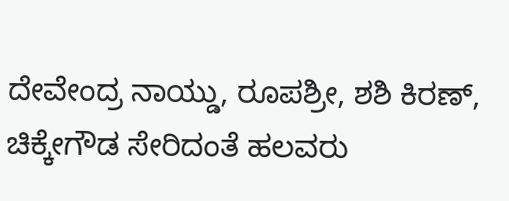ದೇವೇಂದ್ರ ನಾಯ್ಡು, ರೂಪಶ್ರೀ, ಶಶಿ ಕಿರಣ್, ಚಿಕ್ಕೇಗೌಡ ಸೇರಿದಂತೆ ಹಲವರು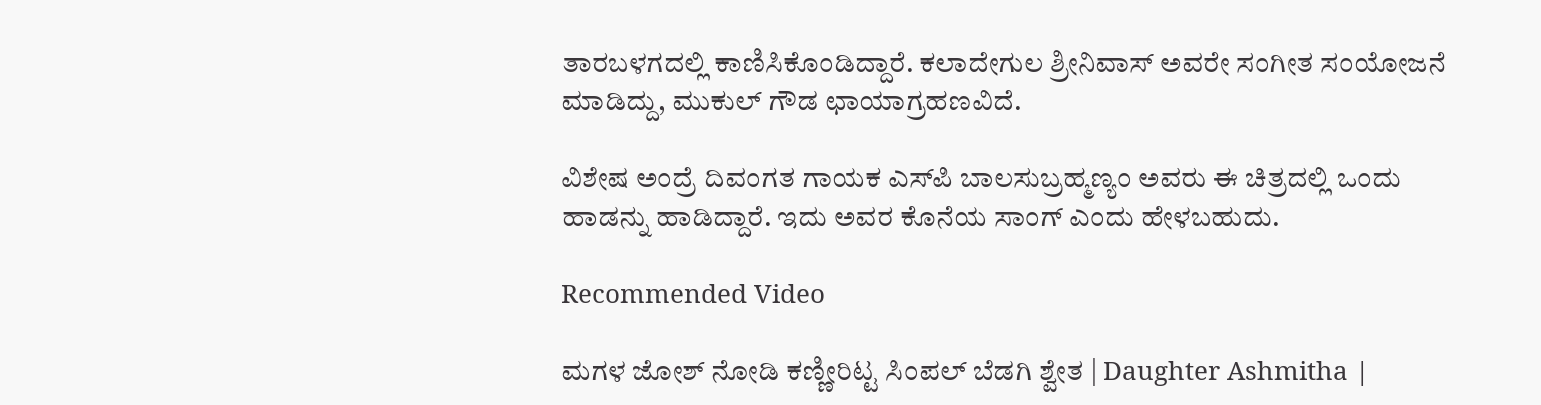ತಾರಬಳಗದಲ್ಲಿ ಕಾಣಿಸಿಕೊಂಡಿದ್ದಾರೆ. ಕಲಾದೇಗುಲ ಶ್ರೀನಿವಾಸ್ ಅವರೇ ಸಂಗೀತ ಸಂಯೋಜನೆ ಮಾಡಿದ್ದು, ಮುಕುಲ್ ಗೌಡ ಛಾಯಾಗ್ರಹಣವಿದೆ.

ವಿಶೇಷ ಅಂದ್ರೆ ದಿವಂಗತ ಗಾಯಕ ಎಸ್‌ಪಿ ಬಾಲಸುಬ್ರಹ್ಮಣ್ಯಂ ಅವರು ಈ ಚಿತ್ರದಲ್ಲಿ ಒಂದು ಹಾಡನ್ನು ಹಾಡಿದ್ದಾರೆ. ಇದು ಅವರ ಕೊನೆಯ ಸಾಂಗ್ ಎಂದು ಹೇಳಬಹುದು.

Recommended Video

ಮಗಳ ಜೋಶ್ ನೋಡಿ ಕಣ್ಣೀರಿಟ್ಟ ಸಿಂಪಲ್ ಬೆಡಗಿ ಶ್ವೇತ | Daughter Ashmitha |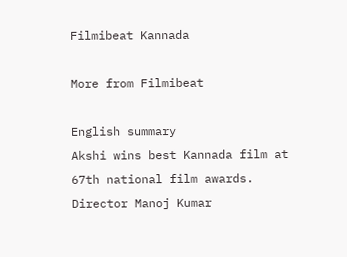Filmibeat Kannada

More from Filmibeat

English summary
Akshi wins best Kannada film at 67th national film awards. Director Manoj Kumar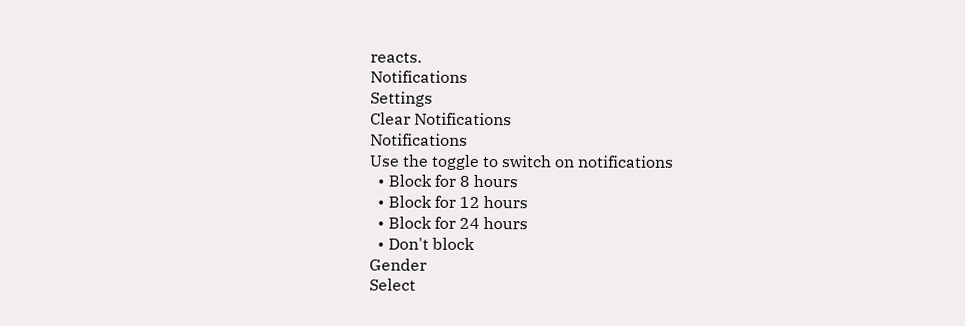reacts.
Notifications
Settings
Clear Notifications
Notifications
Use the toggle to switch on notifications
  • Block for 8 hours
  • Block for 12 hours
  • Block for 24 hours
  • Don't block
Gender
Select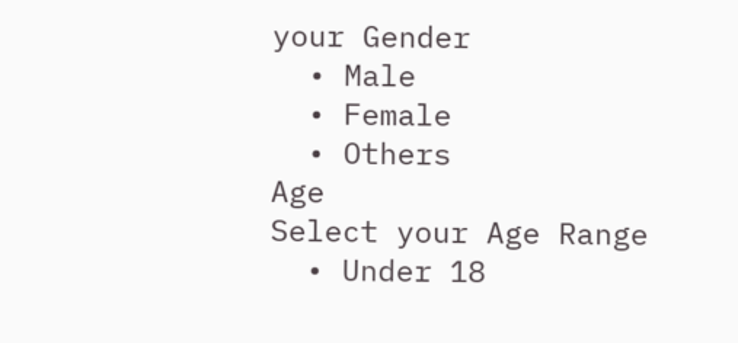your Gender
  • Male
  • Female
  • Others
Age
Select your Age Range
  • Under 18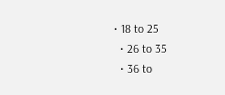• 18 to 25
  • 26 to 35
  • 36 to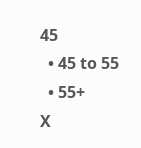45
  • 45 to 55
  • 55+
X